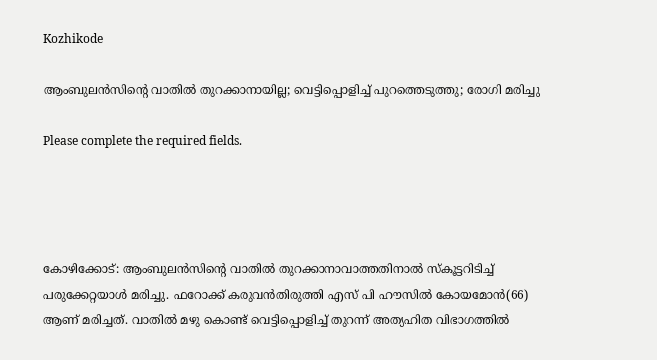Kozhikode

ആംബുലന്‍സിന്റെ വാതില്‍ തുറക്കാനായില്ല; വെട്ടിപ്പൊളിച്ച് പുറത്തെടുത്തു; രോഗി മരിച്ചു

Please complete the required fields.




കോഴിക്കോട്: ആംബുലന്‍സിന്റെ വാതില്‍ തുറക്കാനാവാത്തതിനാല്‍ സ്‌കൂട്ടറിടിച്ച് പരുക്കേറ്റയാള്‍ മരിച്ചു. ഫറോക്ക് കരുവന്‍തിരുത്തി എസ് പി ഹൗസില്‍ കോയമോന്‍(66) ആണ് മരിച്ചത്. വാതില്‍ മഴു കൊണ്ട് വെട്ടിപ്പൊളിച്ച് തുറന്ന് അത്യഹിത വിഭാഗത്തില്‍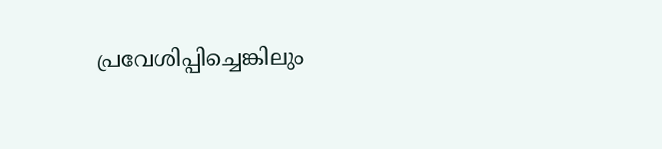പ്രവേശിപ്പിച്ചെങ്കിലും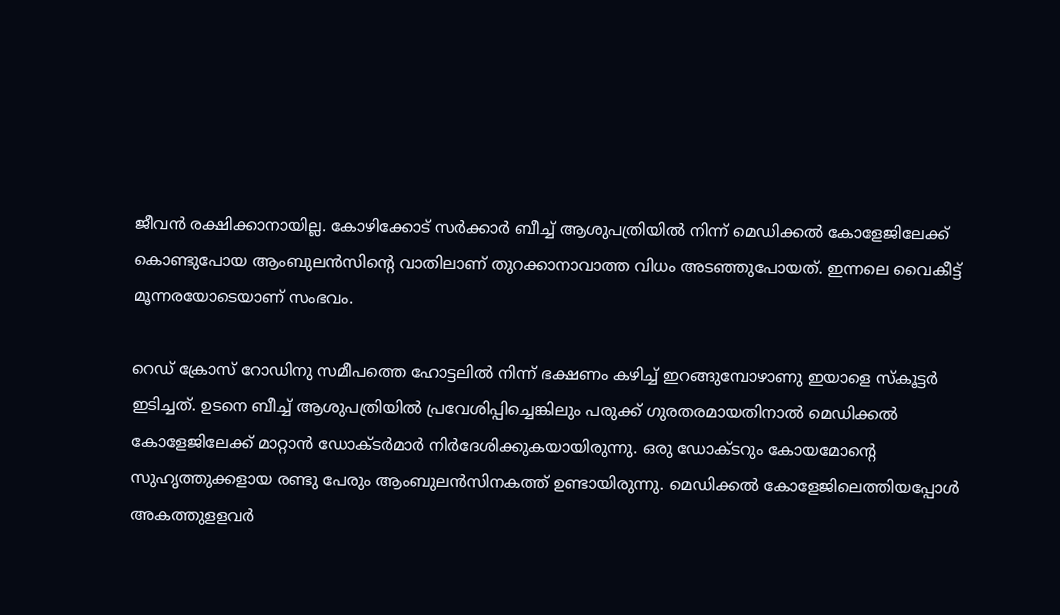ജീവന്‍ രക്ഷിക്കാനായില്ല. കോഴിക്കോട് സര്‍ക്കാര്‍ ബീച്ച് ആശുപത്രിയില്‍ നിന്ന് മെഡിക്കല്‍ കോളേജിലേക്ക് കൊണ്ടുപോയ ആംബുലന്‍സിന്റെ വാതിലാണ് തുറക്കാനാവാത്ത വിധം അടഞ്ഞുപോയത്. ഇന്നലെ വൈകീട്ട് മൂന്നരയോടെയാണ് സംഭവം.

റെഡ് ക്രോസ് റോഡിനു സമീപത്തെ ഹോട്ടലില്‍ നിന്ന് ഭക്ഷണം കഴിച്ച് ഇറങ്ങുമ്പോഴാണു ഇയാളെ സ്‌കൂട്ടര്‍ ഇടിച്ചത്. ഉടനെ ബീച്ച് ആശുപത്രിയില്‍ പ്രവേശിപ്പിച്ചെങ്കിലും പരുക്ക് ഗുരതരമായതിനാല്‍ മെഡിക്കല്‍ കോളേജിലേക്ക് മാറ്റാന്‍ ഡോക്ടര്‍മാര്‍ നിര്‍ദേശിക്കുകയായിരുന്നു. ഒരു ഡോക്ടറും കോയമോന്റെ സുഹൃത്തുക്കളായ രണ്ടു പേരും ആംബുലന്‍സിനകത്ത് ഉണ്ടായിരുന്നു. മെഡിക്കല്‍ കോളേജിലെത്തിയപ്പോള്‍ അകത്തുളളവര്‍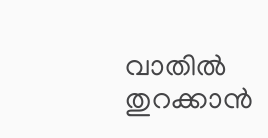വാതില്‍ തുറക്കാന്‍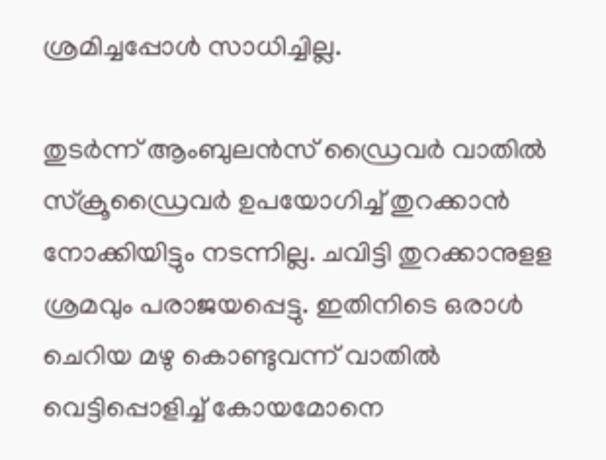ശ്രമിച്ചപ്പോള്‍ സാധിച്ചില്ല.

തുടര്‍ന്ന് ആംബുലന്‍സ് ഡ്രൈവര്‍ വാതില്‍ സ്‌ക്രൂഡ്രൈവര്‍ ഉപയോഗിച്ച് തുറക്കാന്‍ നോക്കിയിട്ടും നടന്നില്ല. ചവിട്ടി തുറക്കാനുളള ശ്രമവും പരാജയപ്പെട്ടു. ഇതിനിടെ ഒരാള്‍ ചെറിയ മഴു കൊണ്ടുവന്ന് വാതില്‍ വെട്ടിപ്പൊളിച്ച് കോയമോനെ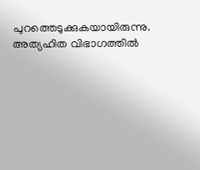പുറത്തെടുക്കുകയായിരുന്നു. അത്യഹിത വിഭാഗത്തില്‍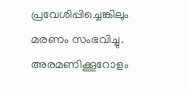പ്രവേശിപ്പിച്ചെങ്കിലും മരണം സംഭവിച്ചു. അരമണിക്കൂറോളം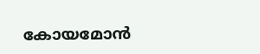കോയമോന്‍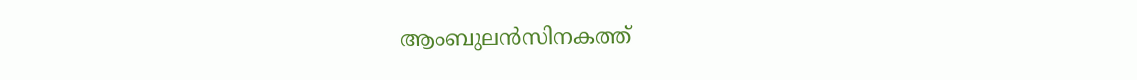ആംബുലന്‍സിനകത്ത്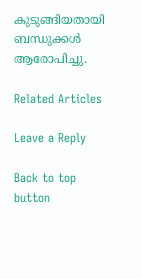കുടുങ്ങിയതായി ബന്ധുക്കള്‍ ആരോപിച്ചു.

Related Articles

Leave a Reply

Back to top button